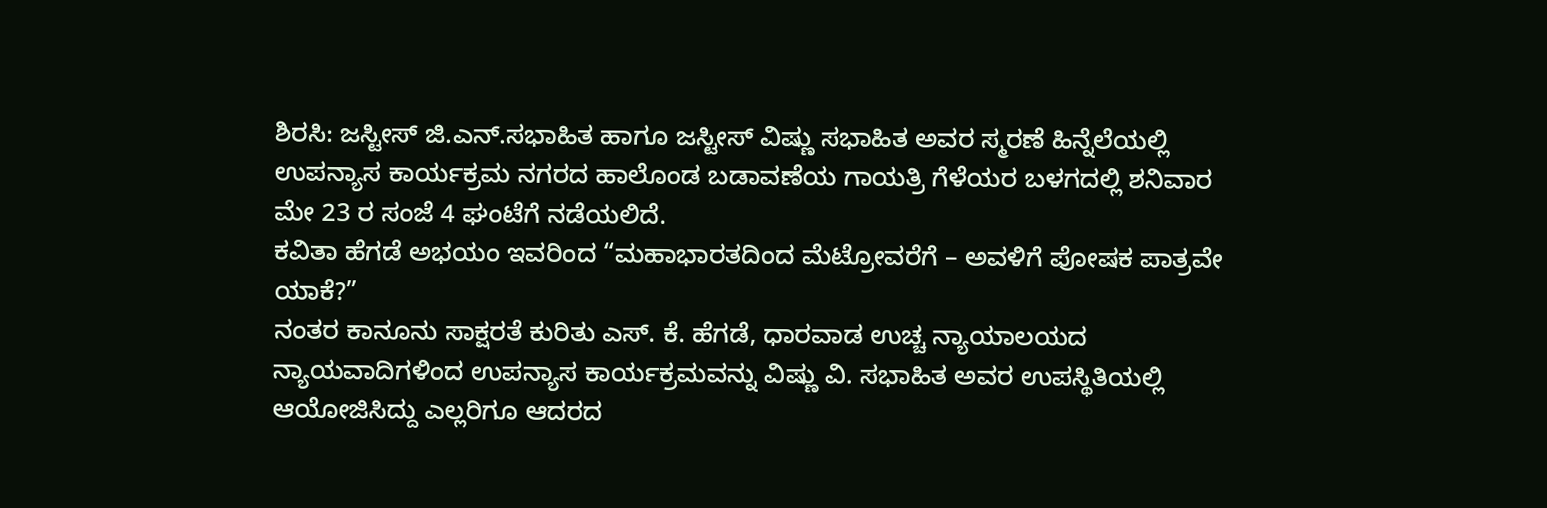ಶಿರಸಿ: ಜಸ್ಟೀಸ್ ಜಿ.ಎನ್.ಸಭಾಹಿತ ಹಾಗೂ ಜಸ್ಟೀಸ್ ವಿಷ್ಣು ಸಭಾಹಿತ ಅವರ ಸ್ಮರಣೆ ಹಿನ್ನೆಲೆಯಲ್ಲಿ ಉಪನ್ಯಾಸ ಕಾರ್ಯಕ್ರಮ ನಗರದ ಹಾಲೊಂಡ ಬಡಾವಣೆಯ ಗಾಯತ್ರಿ ಗೆಳೆಯರ ಬಳಗದಲ್ಲಿ ಶನಿವಾರ ಮೇ 23 ರ ಸಂಜೆ 4 ಘಂಟೆಗೆ ನಡೆಯಲಿದೆ.
ಕವಿತಾ ಹೆಗಡೆ ಅಭಯಂ ಇವರಿಂದ “ಮಹಾಭಾರತದಿಂದ ಮೆಟ್ರೋವರೆಗೆ – ಅವಳಿಗೆ ಪೋಷಕ ಪಾತ್ರವೇ ಯಾಕೆ?”
ನಂತರ ಕಾನೂನು ಸಾಕ್ಷರತೆ ಕುರಿತು ಎಸ್. ಕೆ. ಹೆಗಡೆ, ಧಾರವಾಡ ಉಚ್ಚ ನ್ಯಾಯಾಲಯದ ನ್ಯಾಯವಾದಿಗಳಿಂದ ಉಪನ್ಯಾಸ ಕಾರ್ಯಕ್ರಮವನ್ನು ವಿಷ್ಣು ವಿ. ಸಭಾಹಿತ ಅವರ ಉಪಸ್ಥಿತಿಯಲ್ಲಿ ಆಯೋಜಿಸಿದ್ದು ಎಲ್ಲರಿಗೂ ಆದರದ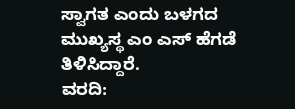ಸ್ವಾಗತ ಎಂದು ಬಳಗದ ಮುಖ್ಯಸ್ಥ ಎಂ ಎಸ್ ಹೆಗಡೆ ತಿಳಿಸಿದ್ದಾರೆ.
ವರದಿ: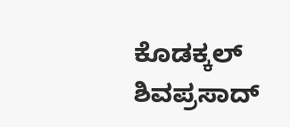ಕೊಡಕ್ಕಲ್ ಶಿವಪ್ರಸಾದ್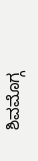ಶಿವಮೊಗ್ಗ